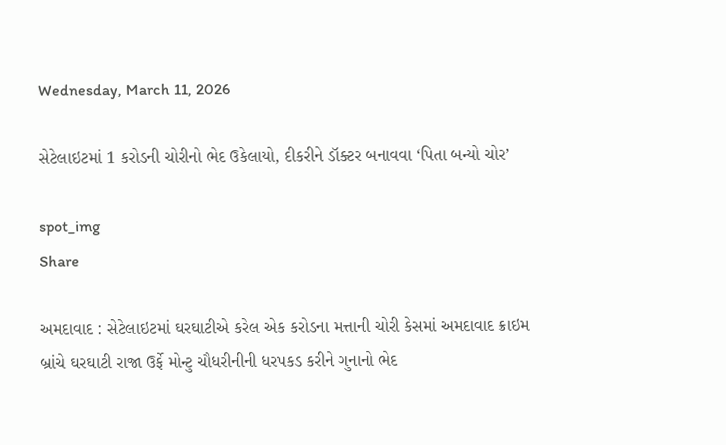Wednesday, March 11, 2026

સેટેલાઇટમાં 1 કરોડની ચોરીનો ભેદ ઉકેલાયો, દીકરીને ડૉક્ટર બનાવવા ‘પિતા બન્યો ચોર’

spot_img
Share

અમદાવાદ : સેટેલાઇટમાં ઘરઘાટીએ કરેલ એક કરોડના મત્તાની ચોરી કેસમાં અમદાવાદ ક્રાઇમ બ્રાંચે ઘરઘાટી રાજા ઉર્ફે મોન્ટુ ચૌધરીનીની ધરપકડ કરીને ગુનાનો ભેદ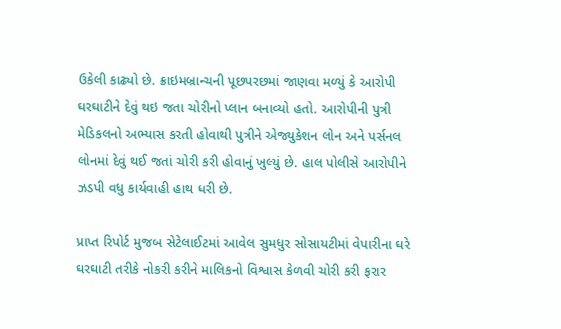ઉકેલી કાઢ્યો છે. ક્રાઇમબ્રાન્ચની પૂછપરછમાં જાણવા મળ્યું કે આરોપી ઘરઘાટીને દેવું થઇ જતા ચોરીનો પ્લાન બનાવ્યો હતો. આરોપીની પુત્રી મેડિકલનો અભ્યાસ કરતી હોવાથી પુત્રીને એજ્યુકેશન લોન અને પર્સનલ લોનમાં દેવું થઈ જતાં ચોરી કરી હોવાનું ખુલ્યું છે. હાલ પોલીસે આરોપીને ઝડપી વધુ કાર્યવાહી હાથ ધરી છે.

પ્રાપ્ત રિપોર્ટ મુજબ સેટેલાઈટમાં આવેલ સુમધુર સોસાયટીમાં વેપારીના ઘરે ઘરઘાટી તરીકે નોકરી કરીને માલિકનો વિશ્વાસ કેળવી ચોરી કરી ફરાર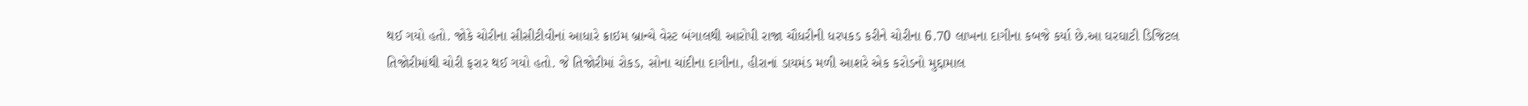થઈ ગયો હતો. જોકે ચોરીના સીસીટીવીનાં આધારે ક્રાઇમ બ્રાન્ચે વેસ્ટ બંગાલથી આરોપી રાજા ચૌધરીની ધરપકડ કરીને ચોરીના 6.70 લાખના દાગીના કબજે કર્યા છે.આ ઘરઘાટી ડિજિટલ તિજોરીમાંથી ચોરી ફરાર થઈ ગયો હતો. જે તિજોરીમાં રોકડ, સોના ચાંદીના દાગીના, હીરાનાં ડાયમંડ મળી આશરે એક કરોડનો મુદ્દામાલ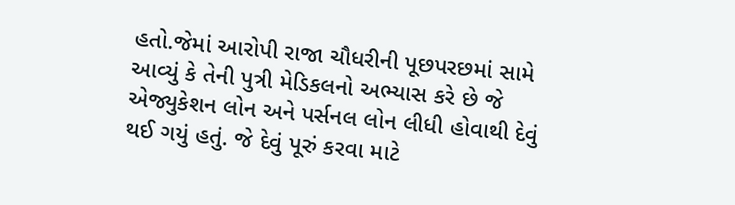હતો.જેમાં આરોપી રાજા ચૌધરીની પૂછપરછમાં સામે આવ્યું કે તેની પુત્રી મેડિકલનો અભ્યાસ કરે છે જે એજ્યુકેશન લોન અને પર્સનલ લોન લીધી હોવાથી દેવું થઈ ગયું હતું. જે દેવું પૂરું કરવા માટે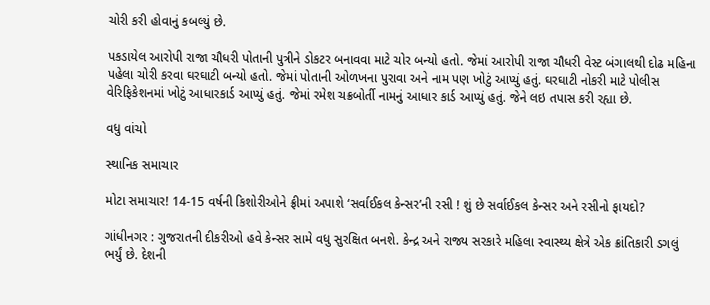ચોરી કરી હોવાનું કબલ્યું છે.

પકડાયેલ આરોપી રાજા ચૌધરી પોતાની પુત્રીને ડોકટર બનાવવા માટે ચોર બન્યો હતો. જેમાં આરોપી રાજા ચૌધરી વેસ્ટ બંગાલથી દોઢ મહિના પહેલા ચોરી કરવા ઘરઘાટી બન્યો હતો. જેમાં પોતાની ઓળખના પુરાવા અને નામ પણ ખોટું આપ્યું હતું. ઘરઘાટી નોકરી માટે પોલીસ વેરિફિકેશનમાં ખોટું આધારકાર્ડ આપ્યું હતું. જેમાં રમેશ ચક્રબોર્તી નામનું આધાર કાર્ડ આપ્યું હતું. જેને લઇ તપાસ કરી રહ્યા છે.

વધુ વાંચો

સ્થાનિક સમાચાર

મોટા સમાચાર! 14-15 વર્ષની કિશોરીઓને ફ્રીમાં અપાશે ‘સર્વાઈકલ કેન્સર’ની રસી ! શું છે સર્વાઈકલ કેન્સર અને રસીનો ફાયદો?

ગાંધીનગર : ગુજરાતની દીકરીઓ હવે કેન્સર સામે વધુ સુરક્ષિત બનશે. કેન્દ્ર અને રાજ્ય સરકારે મહિલા સ્વાસ્થ્ય ક્ષેત્રે એક ક્રાંતિકારી ડગલું ભર્યું છે. દેશની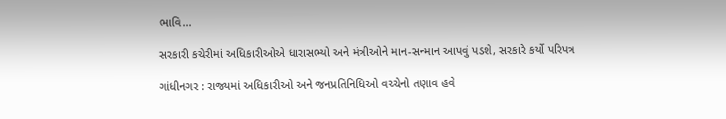ભાવિ...

સરકારી કચેરીમાં અધિકારીઓએ ધારાસભ્યો અને મંત્રીઓને માન-સન્માન આપવું પડશે, સરકારે કર્યો પરિપત્ર

ગાંધીનગર : રાજ્યમાં અધિકારીઓ અને જનપ્રતિનિધિઓ વચ્ચેનો તણાવ હવે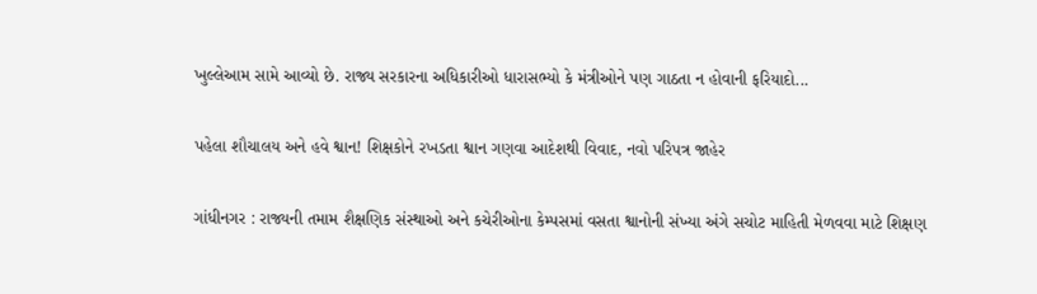ખુલ્લેઆમ સામે આવ્યો છે. રાજ્ય સરકારના અધિકારીઓ ધારાસભ્યો કે મંત્રીઓને પણ ગાઠતા ન હોવાની ફરિયાદો...

પહેલા શૌચાલય અને હવે શ્વાન! શિક્ષકોને રખડતા શ્વાન ગણવા આદેશથી વિવાદ, નવો પરિપત્ર જાહેર

ગાંધીનગર : રાજ્યની તમામ શૈક્ષણિક સંસ્થાઓ અને કચેરીઓના કેમ્પસમાં વસતા શ્વાનોની સંખ્યા અંગે સચોટ માહિતી મેળવવા માટે શિક્ષણ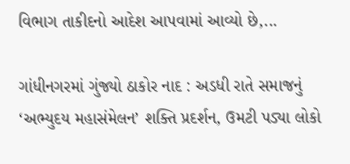વિભાગ તાકીદનો આદેશ આપવામાં આવ્યો છે,...

ગાંધીનગરમાં ગુંજ્યો ઠાકોર નાદ : અડધી રાતે સમાજનું ‘અભ્યુદય મહાસંમેલન’ શક્તિ પ્રદર્શન, ઉમટી પડ્યા લોકો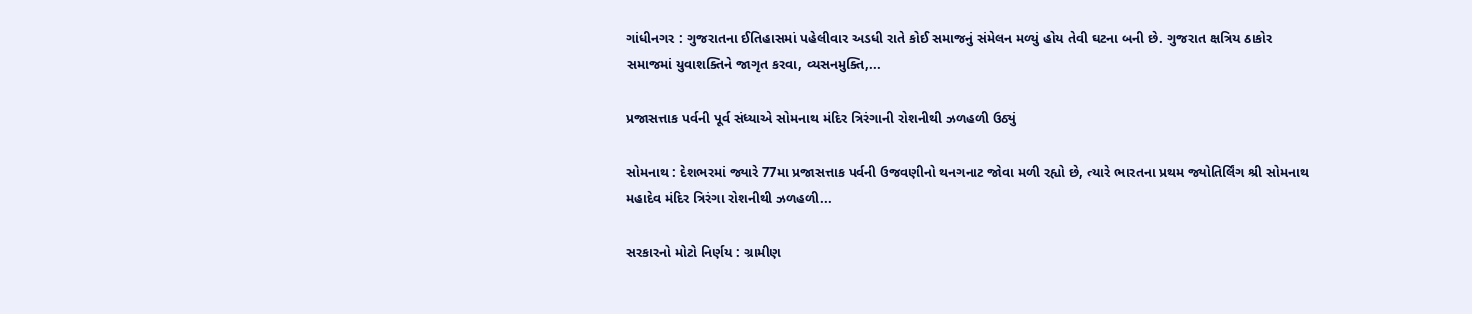ગાંધીનગર : ગુજરાતના ઈતિહાસમાં પહેલીવાર અડધી રાતે કોઈ સમાજનું સંમેલન મળ્યું હોય તેવી ઘટના બની છે. ગુજરાત ક્ષત્રિય ઠાકોર સમાજમાં યુવાશક્તિને જાગૃત કરવા, વ્યસનમુક્તિ,...

પ્રજાસત્તાક પર્વની પૂર્વ સંધ્યાએ સોમનાથ મંદિર ત્રિરંગાની રોશનીથી ઝળહળી ઉઠ્યું

સોમનાથ : દેશભરમાં જ્યારે 77મા પ્રજાસત્તાક પર્વની ઉજવણીનો થનગનાટ જોવા મળી રહ્યો છે, ત્યારે ભારતના પ્રથમ જ્યોતિર્લિંગ શ્રી સોમનાથ મહાદેવ મંદિર ત્રિરંગા રોશનીથી ઝળહળી...

સરકારનો મોટો નિર્ણય : ગ્રામીણ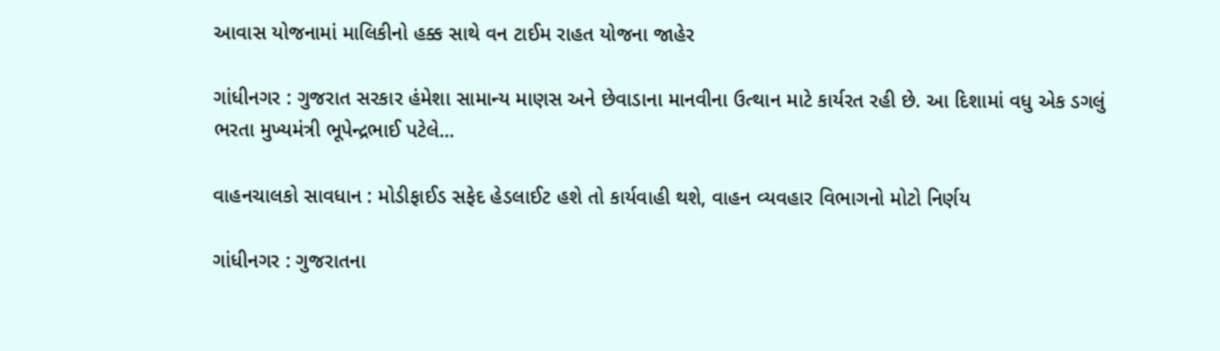આવાસ યોજનામાં માલિકીનો હક્ક સાથે વન ટાઈમ રાહત યોજના જાહેર

ગાંધીનગર : ગુજરાત સરકાર હંમેશા સામાન્ય માણસ અને છેવાડાના માનવીના ઉત્થાન માટે કાર્યરત રહી છે. આ દિશામાં વધુ એક ડગલું ભરતા મુખ્યમંત્રી ભૂપેન્દ્રભાઈ પટેલે...

વાહનચાલકો સાવધાન : મોડીફાઈડ સફેદ હેડલાઈટ હશે તો કાર્યવાહી થશે, વાહન વ્યવહાર વિભાગનો મોટો નિર્ણય

ગાંધીનગર : ગુજરાતના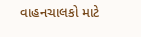વાહનચાલકો માટે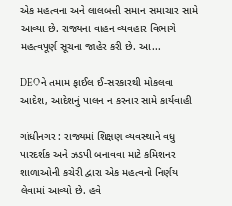એક મહત્વના અને લાલબત્તી સમાન સમાચાર સામે આવ્યા છે. રાજ્યના વાહન વ્યવહાર વિભાગે મહત્વપૂર્ણ સૂચના જાહેર કરી છે. આ...

DEOને તમામ ફાઈલ ઈ-સરકારથી મોકલવા આદેશ, આદેશનું પાલન ન કરનાર સામે કાર્યવાહી

ગાંધીનગર : રાજ્યમાં શિક્ષણ વ્યવસ્થાને વધુ પારદર્શક અને ઝડપી બનાવવા માટે કમિશનર શાળાઓની કચેરી દ્વારા એક મહત્વનો નિર્ણય લેવામાં આવ્યો છે. હવે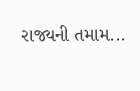રાજ્યની તમામ...